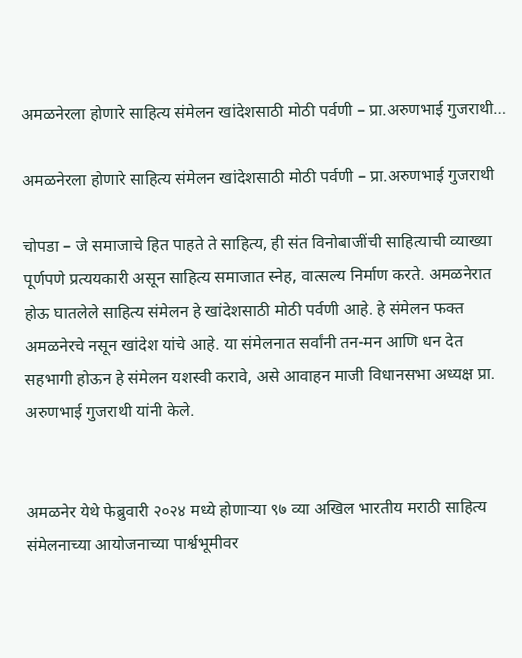अमळनेरला होणारे साहित्य संमेलन खांदेशसाठी मोठी पर्वणी – प्रा.अरुणभाई गुजराथी…

अमळनेरला होणारे साहित्य संमेलन खांदेशसाठी मोठी पर्वणी – प्रा.अरुणभाई गुजराथी

चोपडा – जे समाजाचे हित पाहते ते साहित्य, ही संत विनोबाजींची साहित्याची व्याख्या पूर्णपणे प्रत्ययकारी असून साहित्य समाजात स्नेह, वात्सल्य निर्माण करते. अमळनेरात होऊ घातलेले साहित्य संमेलन हे खांदेशसाठी मोठी पर्वणी आहे. हे संमेलन फक्त अमळनेरचे नसून खांदेश यांचे आहे. या संमेलनात सर्वांनी तन-मन आणि धन देत सहभागी होऊन हे संमेलन यशस्वी करावे, असे आवाहन माजी विधानसभा अध्यक्ष प्रा. अरुणभाई गुजराथी यांनी केले.


अमळनेर येथे फेब्रुवारी २०२४ मध्ये होणाऱ्या ९७ व्या अखिल भारतीय मराठी साहित्य संमेलनाच्या आयोजनाच्या पार्श्वभूमीवर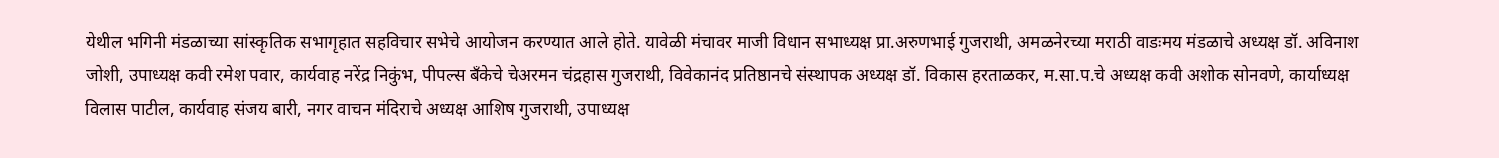येथील भगिनी मंडळाच्या सांस्कृतिक सभागृहात सहविचार सभेचे आयोजन करण्यात आले होते. यावेळी मंचावर माजी विधान सभाध्यक्ष प्रा.अरुणभाई गुजराथी, अमळनेरच्या मराठी वाडःमय मंडळाचे अध्यक्ष डॉ. अविनाश जोशी, उपाध्यक्ष कवी रमेश पवार, कार्यवाह नरेंद्र निकुंभ, पीपल्स बॅंकेचे चेअरमन चंद्रहास गुजराथी, विवेकानंद प्रतिष्ठानचे संस्थापक अध्यक्ष डॉ. विकास हरताळकर, म.सा.प.चे अध्यक्ष कवी अशोक सोनवणे, कार्याध्यक्ष विलास पाटील, कार्यवाह संजय बारी, नगर वाचन मंदिराचे अध्यक्ष आशिष गुजराथी, उपाध्यक्ष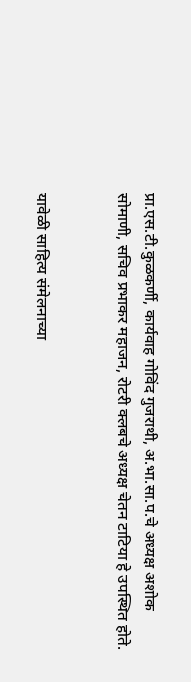प्रा.एस.टी.कुळकर्णी, कार्यवाह गोविंद गुजराथी, अ.भा.सा.प.चे अध्यक्ष अशोक सोमाणी, सचिव प्रभाकर महाजन, रोटरी क्लबचे अध्यक्ष चेतन टाटिया हे उपस्थित होते.


यावेळी साहित्य संमेलनाच्या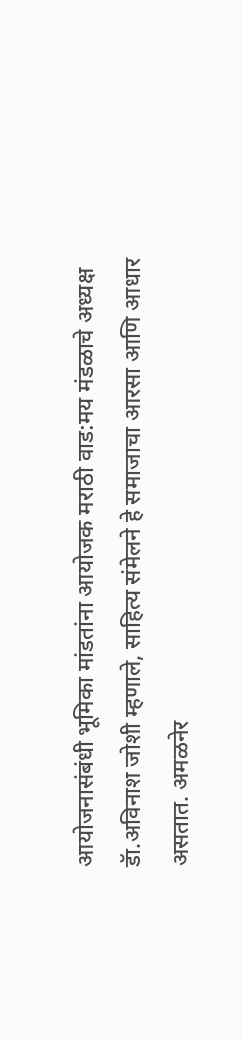आयोजनासंबंधी भूमिका मांडतांना आयोजक मराठी वाड:मय मंडळाचे अध्यक्ष डॅा.अविनाश जोशी म्हणाले, साहित्य संमेलने हे समाजाचा आरसा आणि आधार असतात. अमळनेर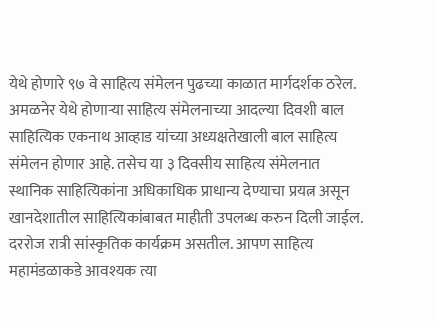येथे होणारे ९७ वे साहित्य संमेलन पुढच्या काळात मार्गदर्शक ठरेल. अमळनेर येथे होणाऱ्या साहित्य संमेलनाच्या आदल्या दिवशी बाल साहित्यिक एकनाथ आव्हाड यांच्या अध्यक्षतेखाली बाल साहित्य संमेलन होणार आहे. तसेच या ३ दिवसीय साहित्य संमेलनात स्थानिक साहित्यिकांना अधिकाधिक प्राधान्य देण्याचा प्रयत्न असून खानदेशातील साहित्यिकांबाबत माहीती उपलब्ध करुन दिली जाईल. दररोज रात्री सांस्कृतिक कार्यक्रम असतील. आपण साहित्य महामंडळाकडे आवश्यक त्या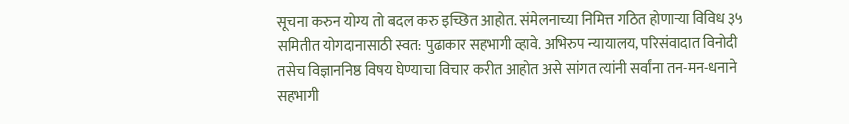सूचना करुन योग्य तो बदल करु इच्छित आहोत. संमेलनाच्या निमित्त गठित होणाऱ्या विविध ३५ समितीत योगदानासाठी स्वत: पुढाकार सहभागी व्हावे. अभिरुप न्यायालय, परिसंवादात विनोदी तसेच विज्ञाननिष्ठ विषय घेण्याचा विचार करीत आहोत असे सांगत त्यांनी सर्वांना तन-मन-धनाने सहभागी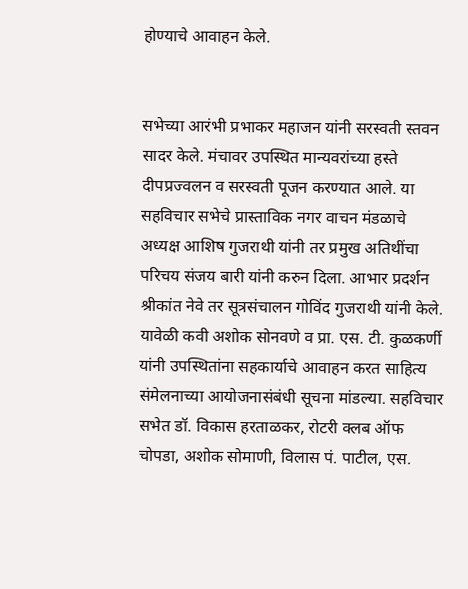होण्याचे आवाहन केले.


सभेच्या आरंभी प्रभाकर महाजन यांनी सरस्वती स्तवन सादर केले. मंचावर उपस्थित मान्यवरांच्या हस्ते दीपप्रज्वलन व सरस्वती पूजन करण्यात आले. या सहविचार सभेचे प्रास्ताविक नगर वाचन मंडळाचे अध्यक्ष आशिष गुजराथी यांनी तर प्रमुख अतिथींचा परिचय संजय बारी यांनी करुन दिला. आभार प्रदर्शन श्रीकांत नेवे तर सूत्रसंचालन गोविंद गुजराथी यांनी केले. यावेळी कवी अशोक सोनवणे व प्रा. एस. टी. कुळकर्णी यांनी उपस्थितांना सहकार्याचे आवाहन करत साहित्य संमेलनाच्या आयोजनासंबंधी सूचना मांडल्या. सहविचार सभेत डॉ. विकास हरताळकर, रोटरी क्लब ऑफ चोपडा, अशोक सोमाणी, विलास पं. पाटील, एस.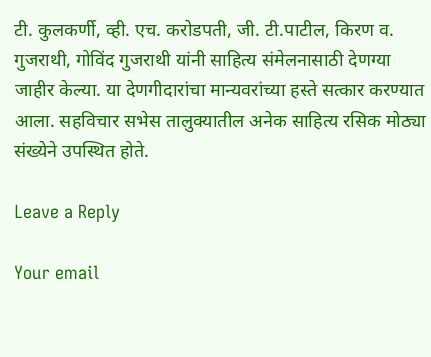टी. कुलकर्णी, व्ही. एच. करोडपती, जी. टी.पाटील, किरण व. गुजराथी, गोविंद गुजराथी यांनी साहित्य संमेलनासाठी देणग्या जाहीर केल्या. या देणगीदारांचा मान्यवरांच्या हस्ते सत्कार करण्यात आला. सहविचार सभेस तालुक्यातील अनेक साहित्य रसिक मोठ्या संख्येने उपस्थित होते.

Leave a Reply

Your email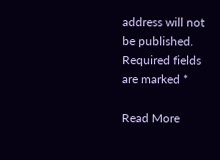address will not be published. Required fields are marked *

Read More